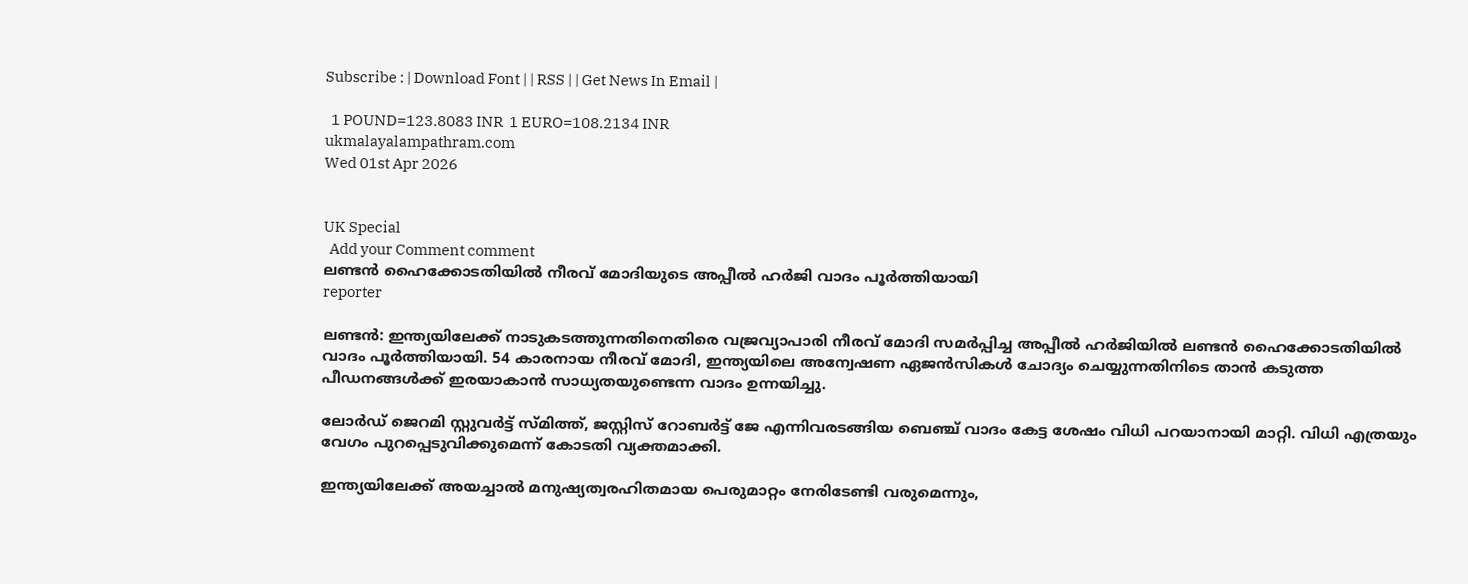Subscribe : | Download Font | | RSS | | Get News In Email |

  1 POUND=123.8083 INR  1 EURO=108.2134 INR
ukmalayalampathram.com
Wed 01st Apr 2026


UK Special
  Add your Comment comment
ലണ്ടന്‍ ഹൈക്കോടതിയില്‍ നീരവ് മോദിയുടെ അപ്പീല്‍ ഹര്‍ജി വാദം പൂര്‍ത്തിയായി
reporter

ലണ്ടന്‍: ഇന്ത്യയിലേക്ക് നാടുകടത്തുന്നതിനെതിരെ വജ്രവ്യാപാരി നീരവ് മോദി സമര്‍പ്പിച്ച അപ്പീല്‍ ഹര്‍ജിയില്‍ ലണ്ടന്‍ ഹൈക്കോടതിയില്‍ വാദം പൂര്‍ത്തിയായി. 54 കാരനായ നീരവ് മോദി, ഇന്ത്യയിലെ അന്വേഷണ ഏജന്‍സികള്‍ ചോദ്യം ചെയ്യുന്നതിനിടെ താന്‍ കടുത്ത പീഡനങ്ങള്‍ക്ക് ഇരയാകാന്‍ സാധ്യതയുണ്ടെന്ന വാദം ഉന്നയിച്ചു.

ലോര്‍ഡ് ജെറമി സ്റ്റുവര്‍ട്ട് സ്മിത്ത്, ജസ്റ്റിസ് റോബര്‍ട്ട് ജേ എന്നിവരടങ്ങിയ ബെഞ്ച് വാദം കേട്ട ശേഷം വിധി പറയാനായി മാറ്റി. വിധി എത്രയും വേഗം പുറപ്പെടുവിക്കുമെന്ന് കോടതി വ്യക്തമാക്കി.

ഇന്ത്യയിലേക്ക് അയച്ചാല്‍ മനുഷ്യത്വരഹിതമായ പെരുമാറ്റം നേരിടേണ്ടി വരുമെന്നും,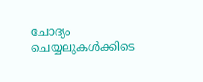ചോദ്യം ചെയ്യലുകള്‍ക്കിടെ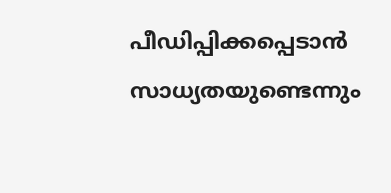പീഡിപ്പിക്കപ്പെടാന്‍ സാധ്യതയുണ്ടെന്നും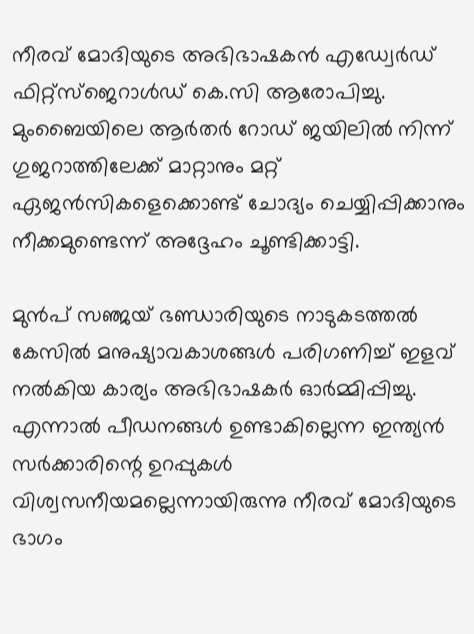നീരവ് മോദിയുടെ അഭിഭാഷകന്‍ എഡ്വേര്‍ഡ് ഫിറ്റ്‌സ്‌ജെറാള്‍ഡ് കെ.സി ആരോപിച്ചു. മുംബൈയിലെ ആര്‍തര്‍ റോഡ് ജയിലില്‍ നിന്ന് ഗുജറാത്തിലേക്ക് മാറ്റാനും മറ്റ് ഏജന്‍സികളെക്കൊണ്ട് ചോദ്യം ചെയ്യിപ്പിക്കാനും നീക്കമുണ്ടെന്ന് അദ്ദേഹം ചൂണ്ടിക്കാട്ടി.

മുന്‍പ് സഞ്ജയ് ഭണ്ഡാരിയുടെ നാടുകടത്തല്‍ കേസില്‍ മനുഷ്യാവകാശങ്ങള്‍ പരിഗണിച്ച് ഇളവ് നല്‍കിയ കാര്യം അഭിഭാഷകര്‍ ഓര്‍മ്മിപ്പിച്ചു. എന്നാല്‍ പീഡനങ്ങള്‍ ഉണ്ടാകില്ലെന്ന ഇന്ത്യന്‍ സര്‍ക്കാരിന്റെ ഉറപ്പുകള്‍ വിശ്വസനീയമല്ലെന്നായിരുന്നു നീരവ് മോദിയുടെ ഭാഗം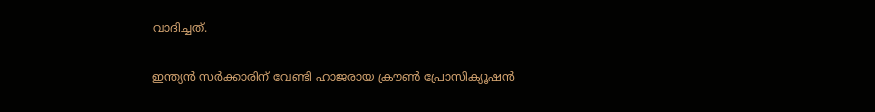വാദിച്ചത്.

ഇന്ത്യന്‍ സര്‍ക്കാരിന് വേണ്ടി ഹാജരായ ക്രൗണ്‍ പ്രോസിക്യൂഷന്‍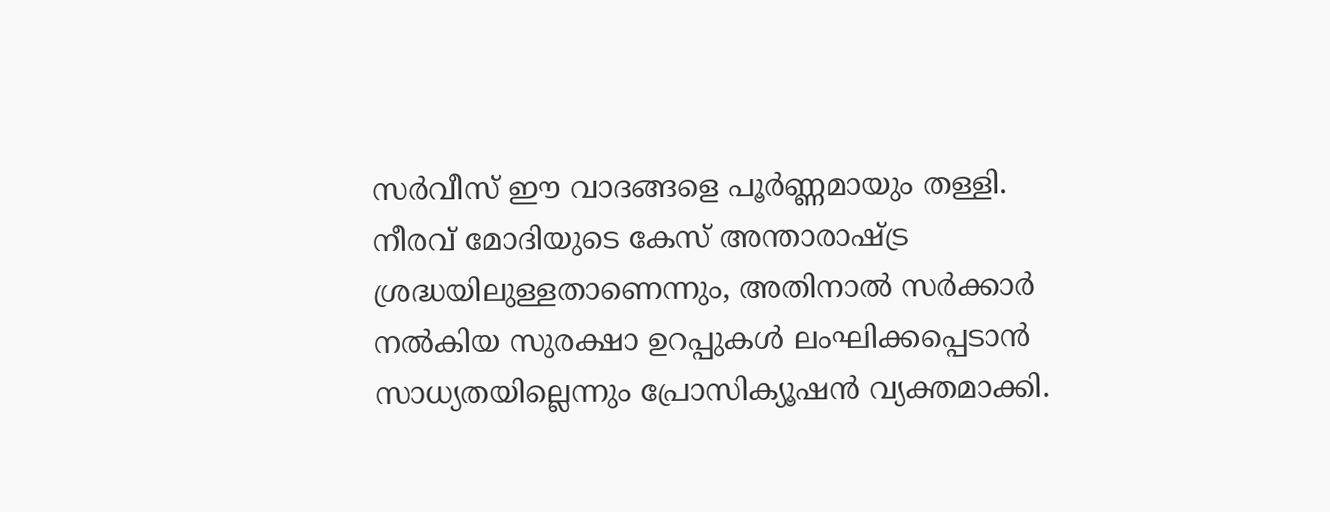സര്‍വീസ് ഈ വാദങ്ങളെ പൂര്‍ണ്ണമായും തള്ളി. നീരവ് മോദിയുടെ കേസ് അന്താരാഷ്ട്ര ശ്രദ്ധയിലുള്ളതാണെന്നും, അതിനാല്‍ സര്‍ക്കാര്‍ നല്‍കിയ സുരക്ഷാ ഉറപ്പുകള്‍ ലംഘിക്കപ്പെടാന്‍ സാധ്യതയില്ലെന്നും പ്രോസിക്യൂഷന്‍ വ്യക്തമാക്കി.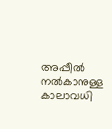അപ്പീല്‍ നല്‍കാനുള്ള കാലാവധി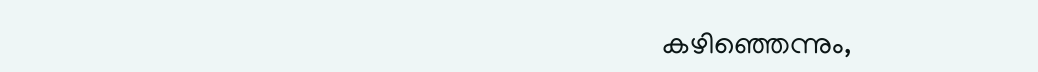കഴിഞ്ഞെന്നും,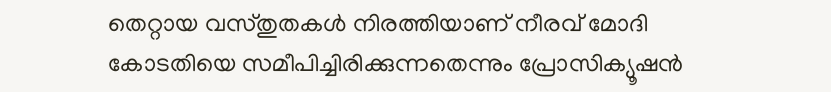തെറ്റായ വസ്തുതകള്‍ നിരത്തിയാണ് നീരവ് മോദി കോടതിയെ സമീപിച്ചിരിക്കുന്നതെന്നും പ്രോസിക്യൂഷന്‍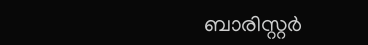ബാരിസ്റ്റര്‍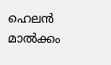ഹെലന്‍ മാല്‍ക്കം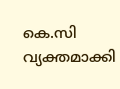കെ.സി വ്യക്തമാക്കി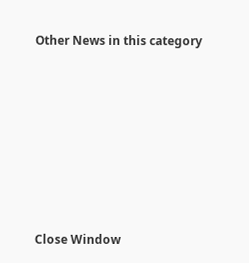Other News in this category








Close Window